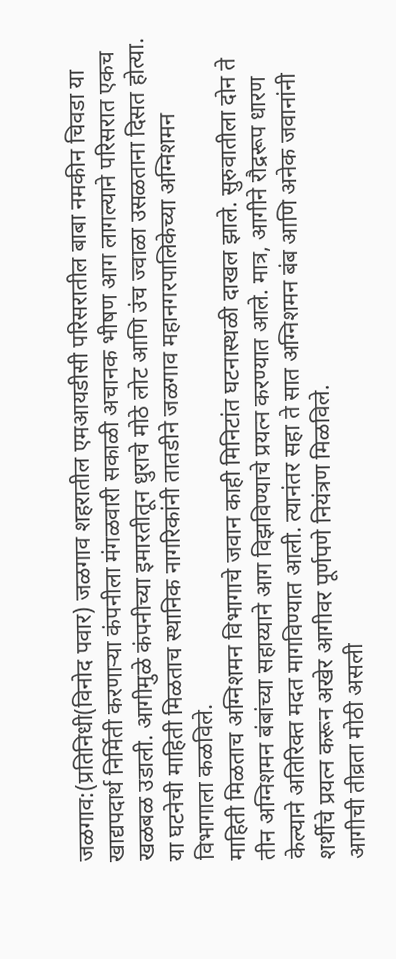जळगाव:(प्रतिनिधी(विनोद पवार) जळगाव शहरातील एमआयडीसी परिसरातील बाबा नमकीन चिवडा या खाद्यपदार्थ निर्मिती करणाऱ्या कंपनीला मंगळवारी सकाळी अचानक भीषण आग लागल्याने परिसरात एकच खळबळ उडाली. आगीमुळे कंपनीच्या इमारतीतून धुराचे मोठे लोट आणि उंच ज्वाळा उसळताना दिसत होत्या. या घटनेची माहिती मिळताच स्थानिक नागरिकांनी तातडीने जळगाव महानगरपालिकेच्या अग्निशमन विभागाला कळविले.
माहिती मिळताच अग्निशमन विभागाचे जवान काही मिनिटांत घटनास्थळी दाखल झाले. सुरुवातीला दोन ते तीन अग्निशमन बंबांच्या सहाय्याने आग विझविण्याचे प्रयत्न करण्यात आले. मात्र, आगीने रौद्ररूप धारण केल्याने अतिरिक्त मदत मागविण्यात आली. त्यानंतर सहा ते सात अग्निशमन बंब आणि अनेक जवानांनी शर्थीचे प्रयत्न करून अखेर आगीवर पूर्णपणे नियंत्रण मिळविले.
आगीची तीव्रता मोठी असली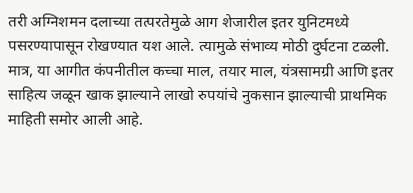तरी अग्निशमन दलाच्या तत्परतेमुळे आग शेजारील इतर युनिटमध्ये पसरण्यापासून रोखण्यात यश आले. त्यामुळे संभाव्य मोठी दुर्घटना टळली. मात्र, या आगीत कंपनीतील कच्चा माल, तयार माल, यंत्रसामग्री आणि इतर साहित्य जळून खाक झाल्याने लाखो रुपयांचे नुकसान झाल्याची प्राथमिक माहिती समोर आली आहे.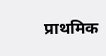प्राथमिक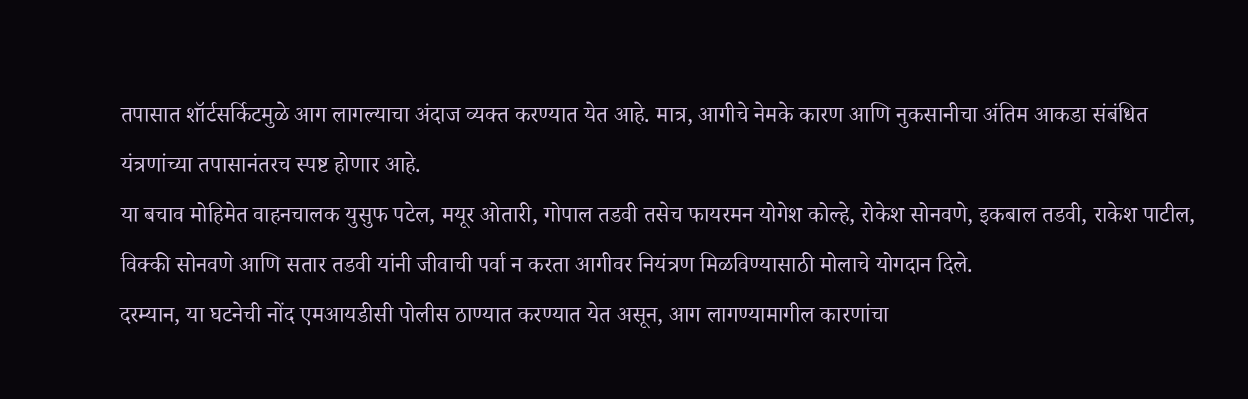तपासात शॉर्टसर्किटमुळे आग लागल्याचा अंदाज व्यक्त करण्यात येत आहे. मात्र, आगीचे नेमके कारण आणि नुकसानीचा अंतिम आकडा संबंधित यंत्रणांच्या तपासानंतरच स्पष्ट होणार आहे.
या बचाव मोहिमेत वाहनचालक युसुफ पटेल, मयूर ओतारी, गोपाल तडवी तसेच फायरमन योगेश कोल्हे, रोकेश सोनवणे, इकबाल तडवी, राकेश पाटील, विक्की सोनवणे आणि सतार तडवी यांनी जीवाची पर्वा न करता आगीवर नियंत्रण मिळविण्यासाठी मोलाचे योगदान दिले.
दरम्यान, या घटनेची नोंद एमआयडीसी पोलीस ठाण्यात करण्यात येत असून, आग लागण्यामागील कारणांचा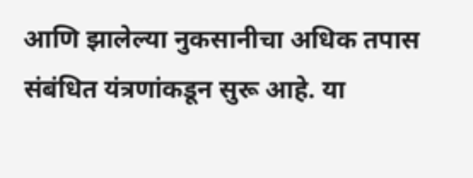आणि झालेल्या नुकसानीचा अधिक तपास संबंधित यंत्रणांकडून सुरू आहे. या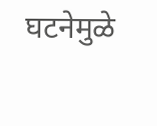घटनेमुळे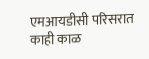एमआयडीसी परिसरात काही काळ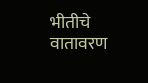भीतीचे वातावरण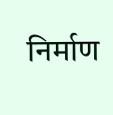निर्माण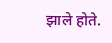झाले होते.